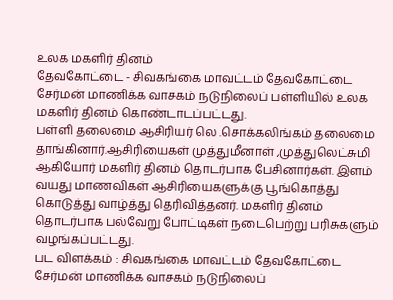உலக மகளிர் தினம்
தேவகோட்டை - சிவகங்கை மாவட்டம் தேவகோட்டை சேர்மன் மாணிக்க வாசகம் நடுநிலைப் பள்ளியில் உலக மகளிர் தினம் கொண்டாடப்பட்டது.
பள்ளி தலைமை ஆசிரியர் லெ .சொக்கலிங்கம் தலைமை தாங்கினார்.ஆசிரியைகள் முத்துமீனாள் ,முத்துலெட்சுமி ஆகியோர் மகளிர் தினம் தொடர்பாக பேசினார்கள். இளம் வயது மாணவிகள் ஆசிரியைகளுக்கு பூங்கொத்து கொடுத்து வாழ்த்து தெரிவித்தனர். மகளிர் தினம் தொடர்பாக பல்வேறு போட்டிகள் நடைபெற்று பரிசுகளும் வழங்கப்பட்டது.
பட விளக்கம் : சிவகங்கை மாவட்டம் தேவகோட்டை சேர்மன் மாணிக்க வாசகம் நடுநிலைப்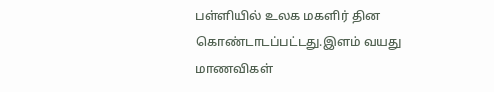பள்ளியில் உலக மகளிர் தின கொண்டாடப்பட்டது.இளம் வயது மாணவிகள்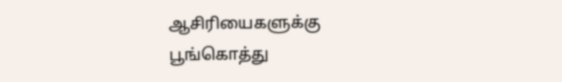ஆசிரியைகளுக்கு பூங்கொத்து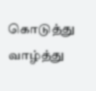கொடுத்து வாழ்த்து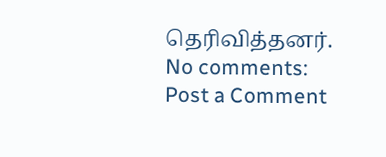தெரிவித்தனர்.
No comments:
Post a Comment